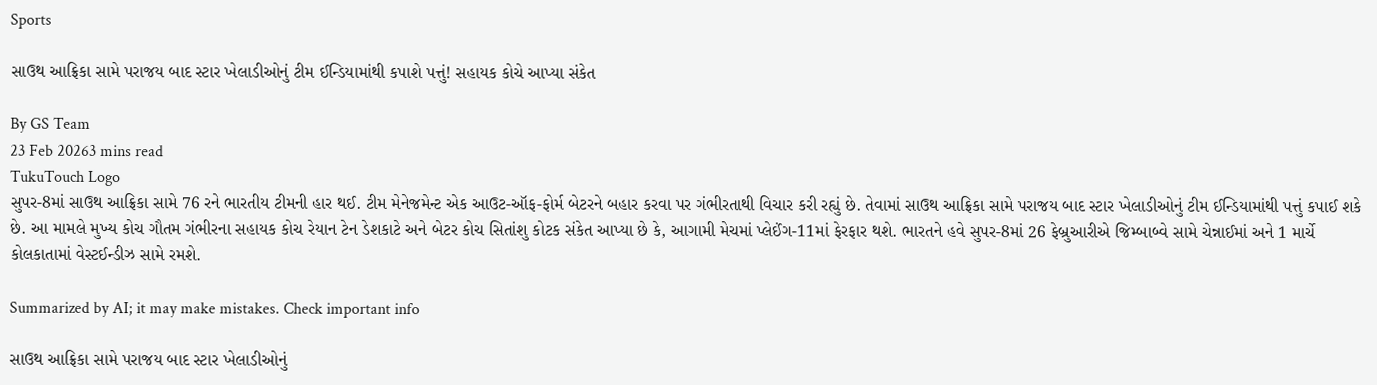Sports

સાઉથ આફ્રિકા સામે પરાજય બાદ સ્ટાર ખેલાડીઓનું ટીમ ઈન્ડિયામાંથી કપાશે પત્તું! સહાયક કોચે આપ્યા સંકેત

By GS Team
23 Feb 20263 mins read
TukuTouch Logo
સુપર-8માં સાઉથ આફ્રિકા સામે 76 રને ભારતીય ટીમની હાર થઈ. ટીમ મેનેજમેન્ટ એક આઉટ-ઑફ-ફોર્મ બેટરને બહાર કરવા પર ગંભીરતાથી વિચાર કરી રહ્યું છે. તેવામાં સાઉથ આફ્રિકા સામે પરાજય બાદ સ્ટાર ખેલાડીઓનું ટીમ ઈન્ડિયામાંથી પત્તું કપાઈ શકે છે. આ મામલે મુખ્ય કોચ ગૌતમ ગંભીરના સહાયક કોચ રેયાન ટેન ડેશકાટે અને બેટર કોચ સિતાંશુ કોટક સંકેત આપ્યા છે કે, આગામી મેચમાં પ્લેઈંગ-11માં ફેરફાર થશે. ભારતને હવે સુપર-8માં 26 ફેબ્રુઆરીએ જિમ્બાબ્વે સામે ચેન્નાઈમાં અને 1 માર્ચે કોલકાતામાં વેસ્ટઈન્ડીઝ સામે રમશે.

Summarized by AI; it may make mistakes. Check important info

સાઉથ આફ્રિકા સામે પરાજય બાદ સ્ટાર ખેલાડીઓનું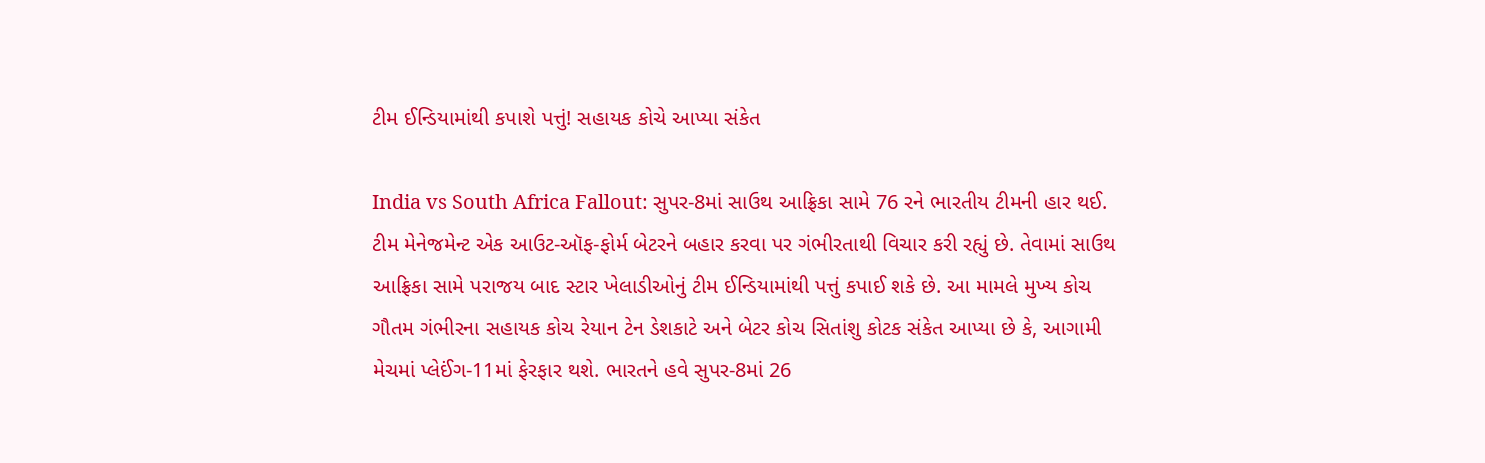ટીમ ઈન્ડિયામાંથી કપાશે પત્તું! સહાયક કોચે આપ્યા સંકેત

India vs South Africa Fallout: સુપર-8માં સાઉથ આફ્રિકા સામે 76 રને ભારતીય ટીમની હાર થઈ. ટીમ મેનેજમેન્ટ એક આઉટ-ઑફ-ફોર્મ બેટરને બહાર કરવા પર ગંભીરતાથી વિચાર કરી રહ્યું છે. તેવામાં સાઉથ આફ્રિકા સામે પરાજય બાદ સ્ટાર ખેલાડીઓનું ટીમ ઈન્ડિયામાંથી પત્તું કપાઈ શકે છે. આ મામલે મુખ્ય કોચ ગૌતમ ગંભીરના સહાયક કોચ રેયાન ટેન ડેશકાટે અને બેટર કોચ સિતાંશુ કોટક સંકેત આપ્યા છે કે, આગામી મેચમાં પ્લેઈંગ-11માં ફેરફાર થશે. ભારતને હવે સુપર-8માં 26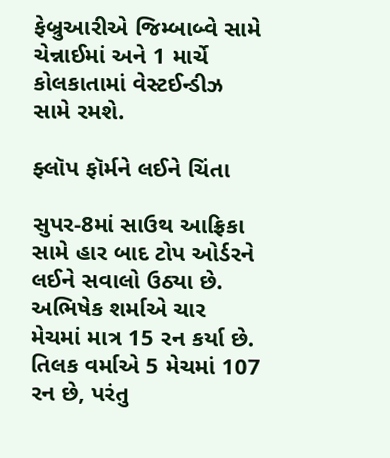ફેબ્રુઆરીએ જિમ્બાબ્વે સામે ચેન્નાઈમાં અને 1 માર્ચે કોલકાતામાં વેસ્ટઈન્ડીઝ સામે રમશે.

ફ્લૉપ ફૉર્મને લઈને ચિંતા

સુપર-8માં સાઉથ આફ્રિકા સામે હાર બાદ ટોપ ઓર્ડરને લઈને સવાલો ઉઠ્યા છે. અભિષેક શર્માએ ચાર મેચમાં માત્ર 15 રન કર્યા છે. તિલક વર્માએ 5 મેચમાં 107 રન છે, પરંતુ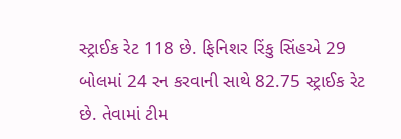સ્ટ્રાઈક રેટ 118 છે. ફિનિશર રિંકુ સિંહએ 29 બોલમાં 24 રન કરવાની સાથે 82.75 સ્ટ્રાઈક રેટ છે. તેવામાં ટીમ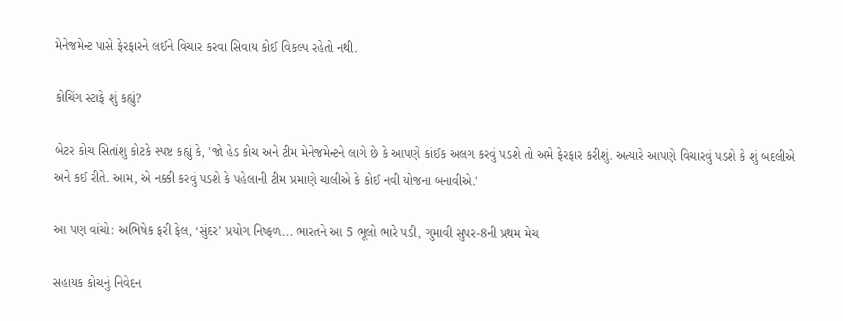મેનેજમેન્ટ પાસે ફેરફારને લઈને વિચાર કરવા સિવાય કોઈ વિકલ્પ રહેતો નથી.

કોચિંગ સ્ટાફે શું કહ્યું?

બેટર કોચ સિતાંશુ કોટકે સ્પષ્ટ કહ્યું કે, 'જો હેડ કોચ અને ટીમ મેનેજમેન્ટને લાગે છે કે આપણે કાંઈક અલગ કરવું પડશે તો અમે ફેરફાર કરીશું. અત્યારે આપણે વિચારવું પડશે કે શું બદલીએ અને કઈ રીતે. આમ, એ નક્કી કરવું પડશે કે પહેલાની ટીમ પ્રમાણે ચાલીએ કે કોઈ નવી યોજના બનાવીએ.'

આ પણ વાંચો: અભિષેક ફરી ફેલ, ‘સુંદર’ પ્રયોગ નિષ્ફળ... ભારતને આ 5 ભૂલો ભારે પડી, ગુમાવી સુપર-8ની પ્રથમ મેચ

સહાયક કોચનું નિવેદન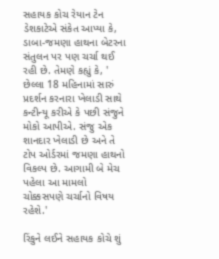સહાયક કોચ રેયાન ટેન ડેશકાટેએ સંકેત આપ્યા કે, ડાબા-જમણા હાથના બેટરના સંતુલન પર પણ ચર્ચા થઈ રહી છે. તેમણે કહ્યું કે, ' છેલ્લા 18 મહિનામાં સારું પ્રદર્શન કરનારા ખેલાડી સાથે કન્ટીન્યૂ કરીએ કે પછી સંજુને મોકો આપીએ. સંજુ એક શાનદાર ખેલાડી છે અને તે ટોપ ઓર્ડરમાં જમણા હાથનો વિકલ્પ છે. આગામી બે મેચ પહેલા આ મામલો ચોક્કસપણે ચર્ચાનો વિષય રહેશે.'

રિંકુને લઈને સહાયક કોચે શું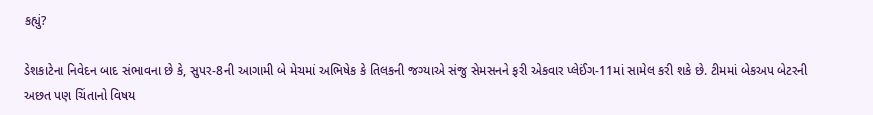કહ્યું?

ડેશકાટેના નિવેદન બાદ સંભાવના છે કે, સુપર-8ની આગામી બે મેચમાં અભિષેક કે તિલકની જગ્યાએ સંજુ સેમસનને ફરી એકવાર પ્લેઈંગ-11માં સામેલ કરી શકે છે. ટીમમાં બેકઅપ બેટરની અછત પણ ચિંતાનો વિષય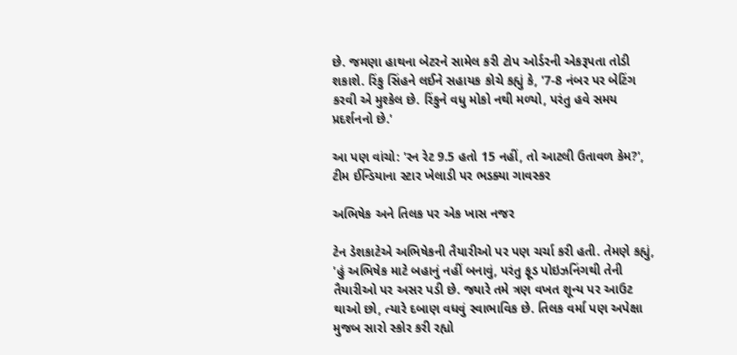છે. જમણા હાથના બેટરને સામેલ કરી ટોપ ઓર્ડરની એકરૂપતા તોડી શકાશે. રિંકુ સિંહને લઈને સહાયક કોચે કહ્યું કે, '7-8 નંબર પર બેટિંગ કરવી એ મુશ્કેલ છે. રિંકુને વધુ મોકો નથી મળ્યો, પરંતુ હવે સમય પ્રદર્શનનો છે.'

આ પણ વાંચો: 'રન રેટ 9.5 હતો 15 નહીં, તો આટલી ઉતાવળ કેમ?', ટીમ ઈન્ડિયાના સ્ટાર ખેલાડી પર ભડક્યા ગાવસ્કર

અભિષેક અને તિલક પર એક ખાસ નજર

ટેન ડેશકાટેએ અભિષેકની તૈયારીઓ પર પણ ચર્ચા કરી હતી. તેમણે કહ્યું, 'હું અભિષેક માટે બહાનું નહીં બનાવું, પરંતુ ફૂડ પોઇઝનિંગથી તેની તૈયારીઓ પર અસર પડી છે. જ્યારે તમે ત્રણ વખત શૂન્ય પર આઉટ થાઓ છો, ત્યારે દબાણ વધવું સ્વાભાવિક છે. તિલક વર્મા પણ અપેક્ષા મુજબ સારો સ્કોર કરી રહ્યો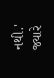નથી.' જ્યારે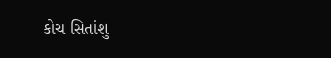કોચ સિતાંશુ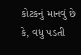કોટકનું માનવું છે કે, વધુ પડતી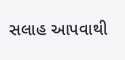સલાહ આપવાથી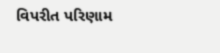વિપરીત પરિણામ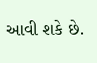આવી શકે છે.